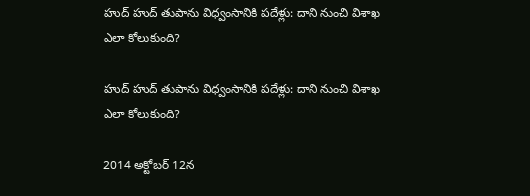హుద్‌ హుద్ తుపాను విధ్వంసానికి పదేళ్లు: దాని నుంచి విశాఖ ఎలా కోలుకుంది?

హుద్‌ హుద్ తుపాను విధ్వంసానికి పదేళ్లు: దాని నుంచి విశాఖ ఎలా కోలుకుంది?

2014 అక్టోబర్ 12న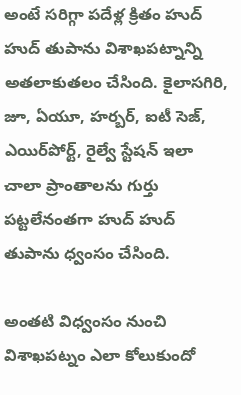అంటే సరిగ్గా పదేళ్ల క్రితం హుద్ హుద్ తుపాను విశాఖపట్నాన్ని అతలాకుతలం చేసింది. కైలాసగిరి, జూ, ఏయూ, హర్బర్, ఐటీ సెజ్, ఎయిర్‌పోర్ట్, రైల్వే స్టేషన్ ఇలా చాలా ప్రాంతాలను గుర్తు పట్టలేనంతగా హుద్ హుద్ తుపాను ధ్వంసం చేసింది.

అంతటి విధ్వంసం నుంచి విశాఖపట్నం ఎలా కోలుకుందో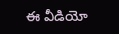ఈ వీడియో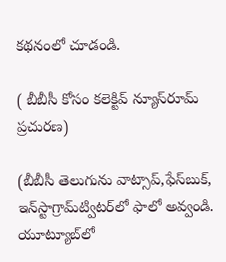కథనంలో చూడండి.

( బీబీసీ కోసం కలెక్టివ్ న్యూస్‌రూమ్ ప్రచురణ)

(బీబీసీ తెలుగును వాట్సాప్‌,ఫేస్‌బుక్, ఇన్‌స్టాగ్రామ్‌ట్విటర్‌లో ఫాలో అవ్వండి. యూట్యూబ్‌లో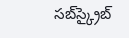సబ్‌స్క్రైబ్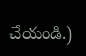చేయండి.)